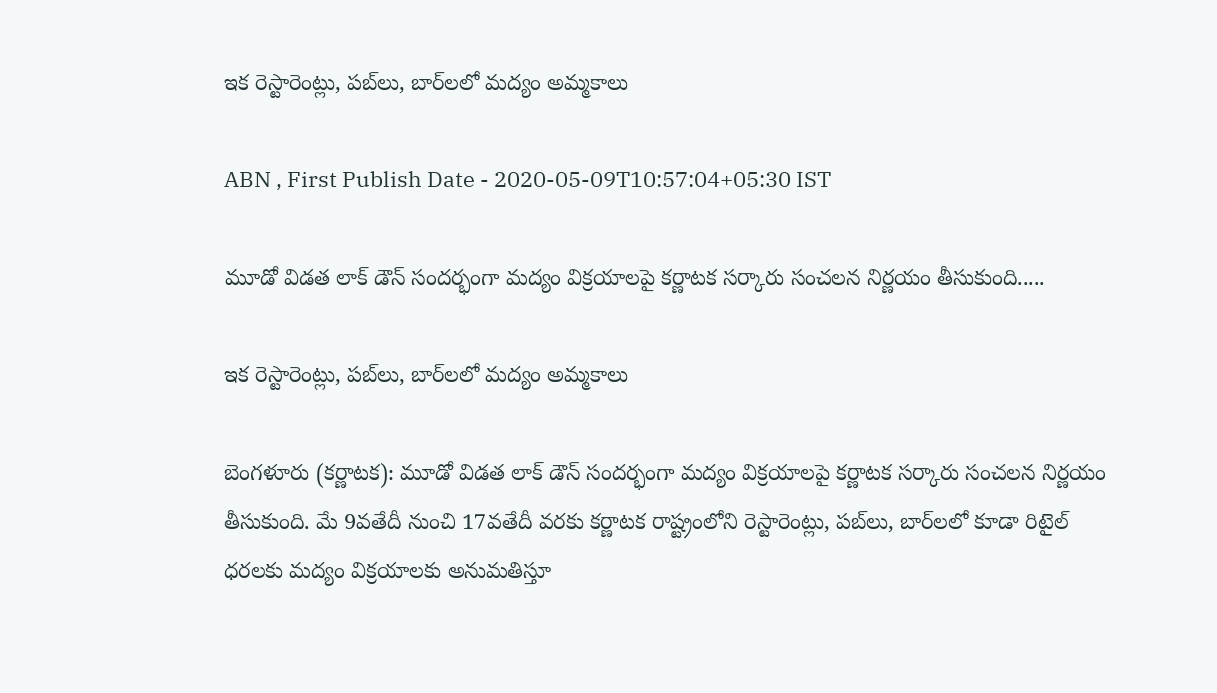ఇక రెస్టారెంట్లు, పబ్‌లు, బార్‌లలో మద్యం అమ్మకాలు

ABN , First Publish Date - 2020-05-09T10:57:04+05:30 IST

మూడో విడత లాక్ డౌన్ సందర్భంగా మద్యం విక్రయాలపై కర్ణాటక సర్కారు సంచలన నిర్ణయం తీసుకుంది.....

ఇక రెస్టారెంట్లు, పబ్‌లు, బార్‌లలో మద్యం అమ్మకాలు

బెంగళూరు (కర్ణాటక): మూడో విడత లాక్ డౌన్ సందర్భంగా మద్యం విక్రయాలపై కర్ణాటక సర్కారు సంచలన నిర్ణయం తీసుకుంది. మే 9వతేదీ నుంచి 17వతేదీ వరకు కర్ణాటక రాష్ట్రంలోని రెస్టారెంట్లు, పబ్‌లు, బార్‌లలో కూడా రిటైల్ ధరలకు మద్యం విక్రయాలకు అనుమతిస్తూ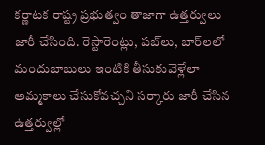కర్ణాటక రాష్ట్ర ప్రభుత్వం తాజాగా ఉత్తర్వులు జారీ చేసింది. రెస్టారెంట్లు, పబ్‌లు, బార్‌లలో మందుబాబులు ఇంటికి తీసుకువెళ్లేలా అమ్మకాలు చేసుకోవచ్చని సర్కారు జారీ చేసిన ఉత్తర్వుల్లో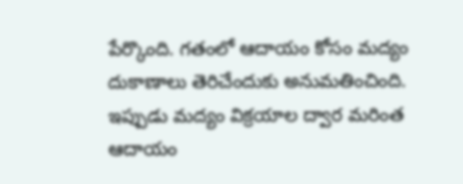పేర్కొంది. గతంలో ఆదాయం కోసం మద్యం దుకాణాలు తెరిచేందుకు అనుమతించింది. ఇప్పుడు మద్యం విక్రయాల ద్వార మరింత ఆదాయం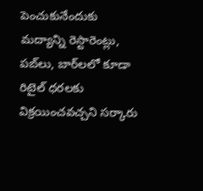పెంచుకునేందుకు మద్యాన్ని రెస్టారెంట్లు, పబ్‌లు, బార్‌లలో కూడా రిటైల్ ధరలకు విక్రయించవచ్చని సర్కారు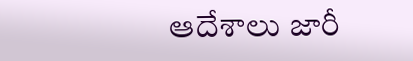ఆదేశాలు జారీ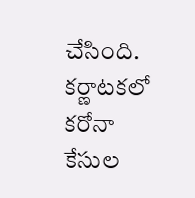చేసింది. కర్ణాటకలో కరోనా కేసుల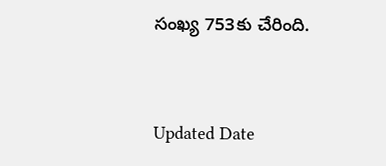సంఖ్య 753కు చేరింది.


Updated Date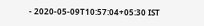- 2020-05-09T10:57:04+05:30 IST